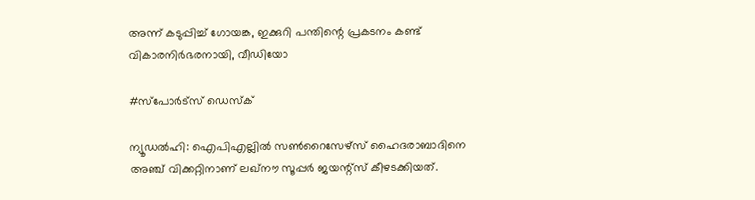അന്ന് കടുപ്പിച്ച് ഗോയങ്ക, ഇക്കുറി പന്തിന്റെ പ്രകടനം കണ്ട് വികാരനിർഭരനായി, വീഡിയോ

#സ്പോർട്സ് ഡെസ്ക്

ന്യൂഡൽഹി: ഐപിഎല്ലിൽ സൺറൈസേഴ്‌സ് ഹൈദരാബാദിനെ അഞ്ച് വിക്കറ്റിനാണ് ലഖ്‌നൗ സൂപ്പർ ജയന്റ്‌സ് കീഴടക്കിയത്.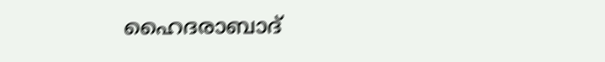ഹൈദരാബാദ്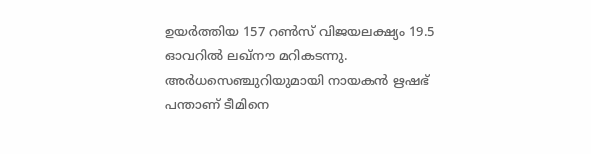ഉയർത്തിയ 157 റൺസ് വിജയലക്ഷ്യം 19.5 ഓവറിൽ ലഖ്നൗ മറികടന്നു. അർധസെഞ്ചുറിയുമായി നായകൻ ഋഷഭ് പന്താണ് ടീമിനെ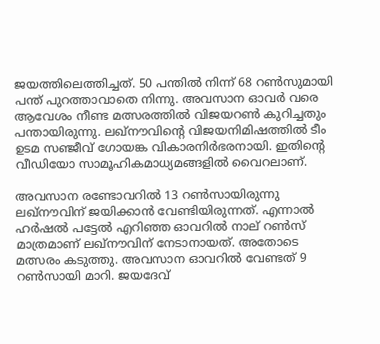ജയത്തിലെത്തിച്ചത്. 50 പന്തിൽ നിന്ന് 68 റൺസുമായി പന്ത് പുറത്താവാതെ നിന്നു. അവസാന ഓവർ വരെ ആവേശം നീണ്ട മത്സരത്തിൽ വിജയറൺ കുറിച്ചതും പന്തായിരുന്നു. ലഖ്നൗവിന്റെ വിജയനിമിഷത്തിൽ ടീം ഉടമ സഞ്ജീവ് ഗോയങ്ക വികാരനിർഭരനായി. ഇതിന്റെ വീഡിയോ സാമൂഹികമാധ്യമങ്ങളിൽ വൈറലാണ്.

അവസാന രണ്ടോവറിൽ 13 റൺസായിരുന്നു ലഖ്‌നൗവിന് ജയിക്കാൻ വേണ്ടിയിരുന്നത്. എന്നാൽ ഹർഷൽ പട്ടേൽ എറിഞ്ഞ ഓവറിൽ നാല് റൺസ് മാത്രമാണ് ലഖ്‌നൗവിന് നേടാനായത്. അതോടെ മത്സരം കടുത്തു. അവസാന ഓവറിൽ വേണ്ടത് 9 റൺസായി മാറി. ജയദേവ്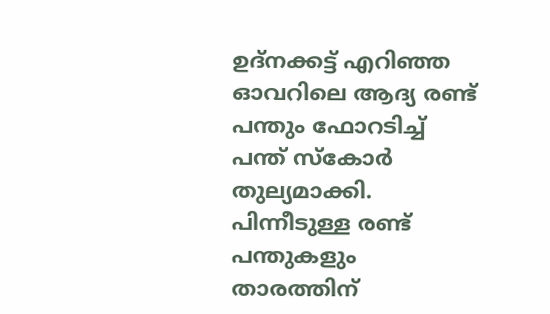ഉദ്‌നക്കട്ട് എറിഞ്ഞ ഓവറിലെ ആദ്യ രണ്ട് പന്തും ഫോറടിച്ച് പന്ത് സ്‌കോർ തുല്യമാക്കി. പിന്നീടുള്ള രണ്ട് പന്തുകളും താരത്തിന്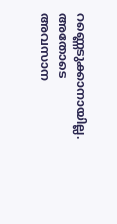റണ്ണെടുക്കാനായില്ല. അതോടെ അവസാന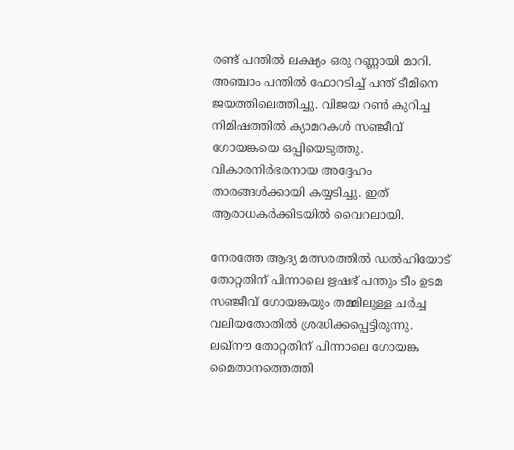രണ്ട് പന്തിൽ ലക്ഷ്യം ഒരു റണ്ണായി മാറി. അഞ്ചാം പന്തിൽ ഫോറടിച്ച് പന്ത് ടീമിനെ ജയത്തിലെത്തിച്ചു. വിജയ റൺ കുറിച്ച നിമിഷത്തിൽ ക്യാമറകൾ സഞ്ജീവ് ഗോയങ്കയെ ഒപ്പിയെടുത്തു. വികാരനിർഭരനായ അദ്ദേഹം താരങ്ങൾക്കായി കയ്യടിച്ചു. ഇത് ആരാധകർക്കിടയിൽ വൈറലായി.

നേരത്തേ ആദ്യ മത്സരത്തിൽ ഡൽഹിയോട് തോറ്റതിന് പിന്നാലെ ഋഷഭ് പന്തും ടീം ഉടമ സഞ്ജീവ് ഗോയങ്കയും തമ്മിലുള്ള ചർച്ച വലിയതോതിൽ ശ്രദ്ധിക്കപ്പെട്ടിരുന്നു. ലഖ്‌നൗ തോറ്റതിന് പിന്നാലെ ഗോയങ്ക മൈതാനത്തെത്തി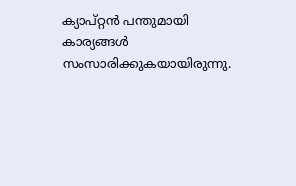ക്യാപ്റ്റൻ പന്തുമായി കാര്യങ്ങൾ സംസാരിക്കുകയായിരുന്നു.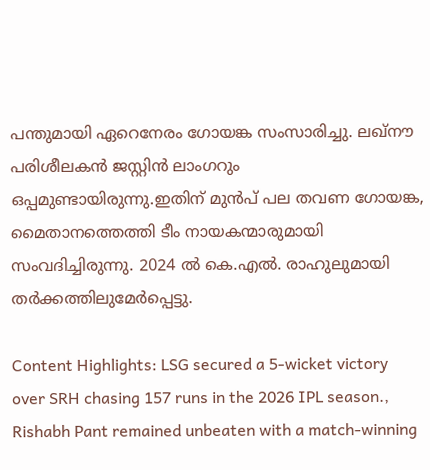പന്തുമായി ഏറെനേരം ഗോയങ്ക സംസാരിച്ചു. ലഖ്‌നൗ പരിശീലകൻ ജസ്റ്റിൻ ലാംഗറും ഒപ്പമുണ്ടായിരുന്നു.ഇതിന് മുൻപ് പല തവണ ഗോയങ്ക, മൈതാനത്തെത്തി ടീം നായകന്മാരുമായി സംവദിച്ചിരുന്നു. 2024 ൽ കെ.എൽ. രാഹുലുമായി തർക്കത്തിലുമേർപ്പെട്ടു.

Content Highlights: LSG secured a 5-wicket victory over SRH chasing 157 runs in the 2026 IPL season., Rishabh Pant remained unbeaten with a match-winning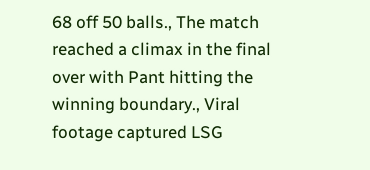68 off 50 balls., The match reached a climax in the final over with Pant hitting the winning boundary., Viral footage captured LSG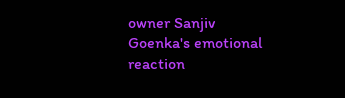owner Sanjiv Goenka's emotional reaction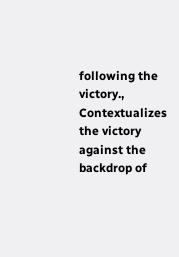following the victory., Contextualizes the victory against the backdrop of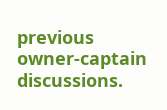previous owner-captain discussions.